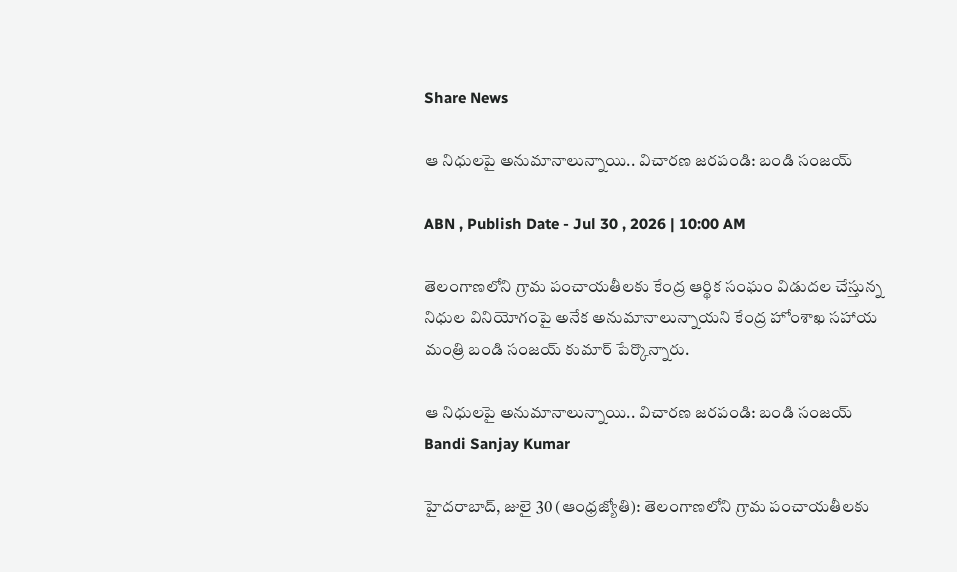Share News

ఆ నిధులపై అనుమానాలున్నాయి.. విచారణ జరపండి: బండి సంజయ్

ABN , Publish Date - Jul 30 , 2026 | 10:00 AM

తెలంగాణలోని గ్రామ పంచాయతీలకు కేంద్ర ఆర్థిక సంఘం విడుదల చేస్తున్న నిధుల వినియోగంపై అనేక అనుమానాలున్నాయని కేంద్ర హోంశాఖ సహాయ మంత్రి బండి సంజయ్ కుమార్ పేర్కొన్నారు.

ఆ నిధులపై అనుమానాలున్నాయి.. విచారణ జరపండి: బండి సంజయ్
Bandi Sanjay Kumar

హైదరాబాద్, జులై 30 (ఆంధ్రజ్యోతి): తెలంగాణలోని గ్రామ పంచాయతీలకు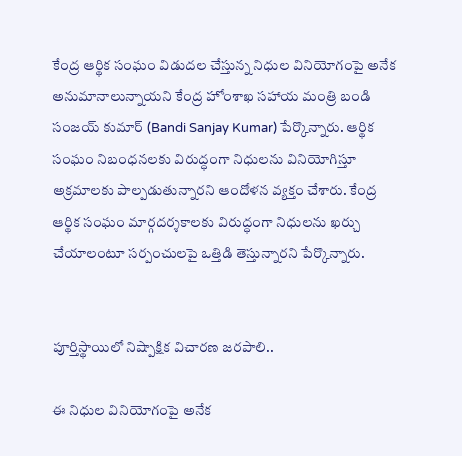కేంద్ర ఆర్థిక సంఘం విడుదల చేస్తున్న నిధుల వినియోగంపై అనేక అనుమానాలున్నాయని కేంద్ర హోంశాఖ సహాయ మంత్రి బండి సంజయ్ కుమార్ (Bandi Sanjay Kumar) పేర్కొన్నారు. ఆర్థిక సంఘం నిబంధనలకు విరుద్ధంగా నిధులను వినియోగిస్తూ అక్రమాలకు పాల్పడుతున్నారని ఆందోళన వ్యక్తం చేశారు. కేంద్ర ఆర్థిక సంఘం మార్గదర్శకాలకు విరుద్ధంగా నిధులను ఖర్చు చేయాలంటూ సర్పంచులపై ఒత్తిడి తెస్తున్నారని పేర్కొన్నారు.


పూర్తిస్థాయిలో నిష్పాక్షిక విచారణ జరపాలి..

ఈ నిధుల వినియోగంపై అనేక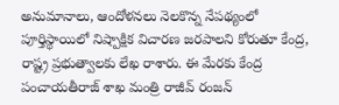అనుమానాలు, ఆందోళనలు నెలకొన్న నేపథ్యంలో పూర్తిస్థాయిలో నిష్పాక్షిక విచారణ జరపాలని కోరుతూ కేంద్ర, రాష్ట్ర ప్రభుత్వాలకు లేఖ రాశారు. ఈ మేరకు కేంద్ర పంచాయతీరాజ్ శాఖ మంత్రి రాజీవ్ రంజన్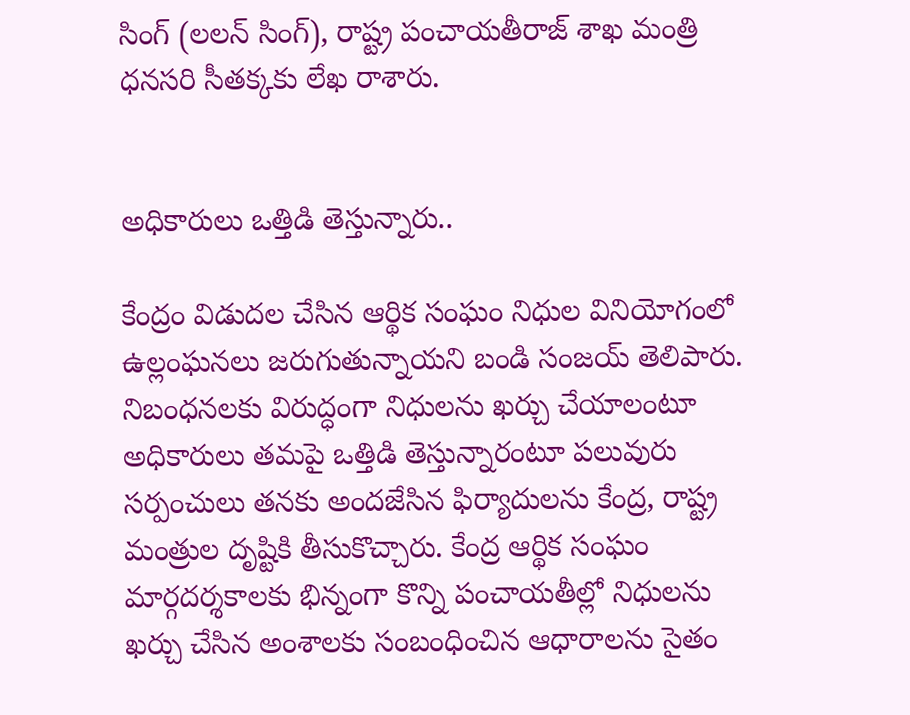సింగ్ (లలన్ సింగ్), రాష్ట్ర పంచాయతీరాజ్ శాఖ మంత్రి ధనసరి సీతక్కకు లేఖ రాశారు.


అధికారులు ఒత్తిడి తెస్తున్నారు..

కేంద్రం విడుదల చేసిన ఆర్థిక సంఘం నిధుల వినియోగంలో ఉల్లంఘనలు జరుగుతున్నాయని బండి సంజయ్ తెలిపారు. నిబంధనలకు విరుద్ధంగా నిధులను ఖర్చు చేయాలంటూ అధికారులు తమపై ఒత్తిడి తెస్తున్నారంటూ పలువురు సర్పంచులు తనకు అందజేసిన ఫిర్యాదులను కేంద్ర, రాష్ట్ర మంత్రుల దృష్టికి తీసుకొచ్చారు. కేంద్ర ఆర్థిక సంఘం మార్గదర్శకాలకు భిన్నంగా కొన్ని పంచాయతీల్లో నిధులను ఖర్చు చేసిన అంశాలకు సంబంధించిన ఆధారాలను సైతం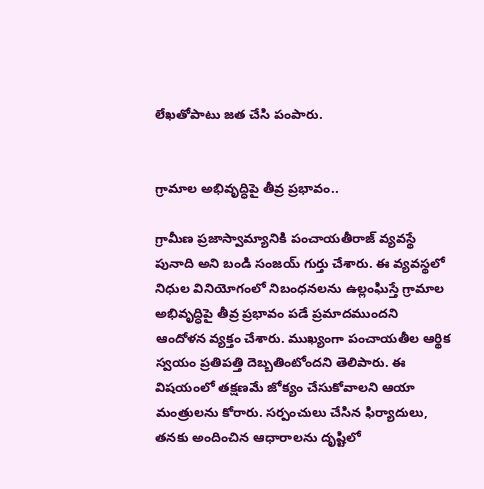లేఖతోపాటు జత చేసి పంపారు.


గ్రామాల అభివృద్ధిపై తీవ్ర ప్రభావం..

గ్రామీణ ప్రజాస్వామ్యానికి పంచాయతీరాజ్ వ్యవస్థే పునాది అని బండి సంజయ్ గుర్తు చేశారు. ఈ వ్యవస్థలో నిధుల వినియోగంలో నిబంధనలను ఉల్లంఘిస్తే గ్రామాల అభివృద్ధిపై తీవ్ర ప్రభావం పడే ప్రమాదముందని ఆందోళన వ్యక్తం చేశారు. ముఖ్యంగా పంచాయతీల ఆర్థిక స్వయం ప్రతిపత్తి దెబ్బతింటోందని తెలిపారు. ఈ విషయంలో తక్షణమే జోక్యం చేసుకోవాలని ఆయా మంత్రులను కోరారు. సర్పంచులు చేసిన ఫిర్యాదులు, తనకు అందించిన ఆధారాలను దృష్టిలో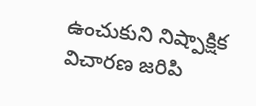ఉంచుకుని నిష్పాక్షిక విచారణ జరిపి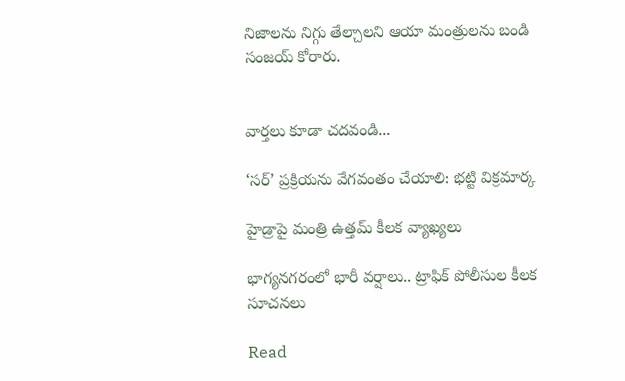నిజాలను నిగ్గు తేల్చాలని ఆయా మంత్రులను బండి సంజయ్ కోరారు.


వార్తలు కూడా చదవండి...

‘సర్’ ప్రక్రియను వేగవంతం చేయాలి: భట్టి విక్రమార్క

హైడ్రాపై మంత్రి ఉత్తమ్ కీలక వ్యాఖ్యలు

భాగ్యనగరంలో భారీ వర్షాలు.. ట్రాఫిక్ పోలీసుల కీలక సూచనలు

Read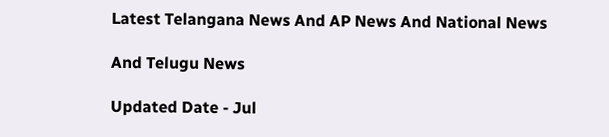Latest Telangana News And AP News And National News

And Telugu News

Updated Date - Jul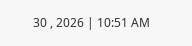30 , 2026 | 10:51 AM